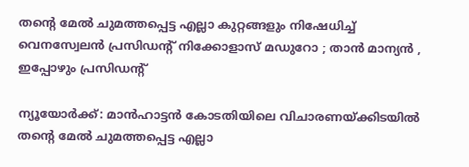തന്റെ മേല്‍ ചുമത്തപ്പെട്ട എല്ലാ കുറ്റങ്ങളും നിഷേധിച്ച്‌ വെനസ്വേലൻ പ്രസിഡന്റ് നിക്കോളാസ് മഡുറോ ; താൻ മാന്യൻ , ഇപ്പോഴും പ്രസിഡൻ്റ്

ന്യൂയോർക്ക്: മാൻഹാട്ടൻ കോടതിയിലെ വിചാരണയ്ക്കിടയില്‍ തന്റെ മേല്‍ ചുമത്തപ്പെട്ട എല്ലാ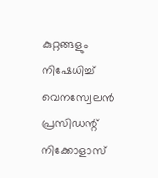കുറ്റങ്ങളും നിഷേധിച്ച്‌ വെനസ്വേലൻ പ്രസിഡന്റ് നിക്കോളാസ്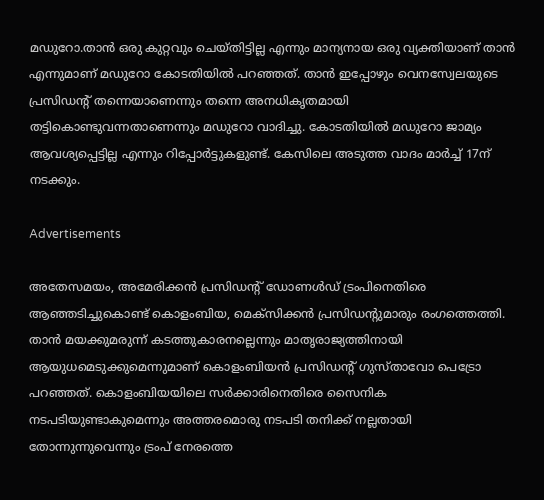മഡുറോ.താൻ ഒരു കുറ്റവും ചെയ്തിട്ടില്ല എന്നും മാന്യനായ ഒരു വ്യക്തിയാണ് താൻ എന്നുമാണ് മഡുറോ കോടതിയില്‍ പറഞ്ഞത്. താൻ ഇപ്പോഴും വെനസ്വേലയുടെ പ്രസിഡന്റ് തന്നെയാണെന്നും തന്നെ അനധികൃതമായി തട്ടികൊണ്ടുവന്നതാണെന്നും മഡുറോ വാദിച്ചു. കോടതിയില്‍ മഡുറോ ജാമ്യം ആവശ്യപ്പെട്ടില്ല എന്നും റിപ്പോർട്ടുകളുണ്ട്. കേസിലെ അടുത്ത വാദം മാർച്ച്‌ 17ന് നടക്കും.

Advertisements

അതേസമയം, അമേരിക്കൻ പ്രസിഡന്റ് ഡോണള്‍ഡ്‌ ട്രംപിനെതിരെ ആഞ്ഞടിച്ചുകൊണ്ട് കൊളംബിയ, മെക്സിക്കൻ പ്രസിഡന്റുമാരും രംഗത്തെത്തി. താൻ മയക്കുമരുന്ന് കടത്തുകാരനല്ലെന്നും മാതൃരാജ്യത്തിനായി ആയുധമെടുക്കുമെന്നുമാണ് കൊളംബിയൻ പ്രസിഡന്റ് ഗുസ്താവോ പെട്രോ പറഞ്ഞത്. കൊളംബിയയിലെ സര്‍ക്കാരിനെതിരെ സൈനിക നടപടിയുണ്ടാകുമെന്നും അത്തരമൊരു നടപടി തനിക്ക് നല്ലതായി തോന്നുന്നുവെന്നും ട്രംപ് നേരത്തെ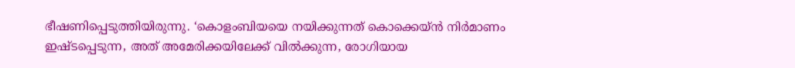ഭീഷണിപ്പെടുത്തിയിരുന്നു. ‘കൊളംബിയയെ നയിക്കുന്നത് കൊക്കെയ്ന്‍ നിര്‍മാണം ഇഷ്ടപ്പെടുന്ന, അത് അമേരിക്കയിലേക്ക് വില്‍ക്കുന്ന, രോഗിയായ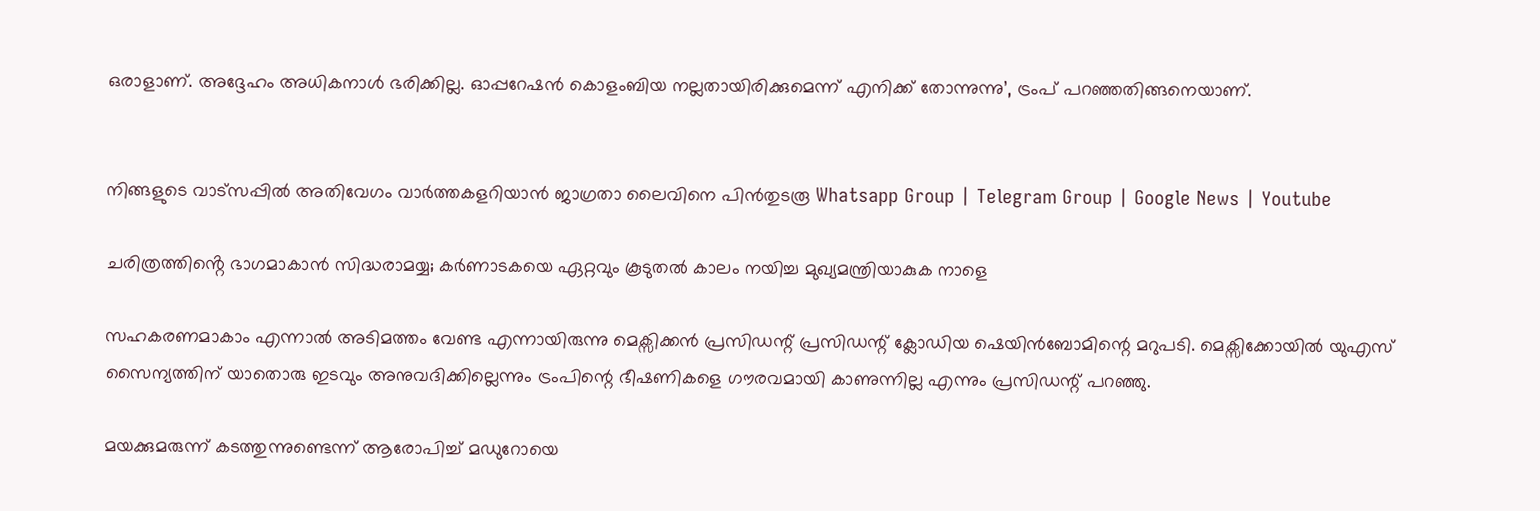ഒരാളാണ്. അദ്ദേഹം അധികനാള്‍ ഭരിക്കില്ല. ഓപ്പറേഷന്‍ കൊളംബിയ നല്ലതായിരിക്കുമെന്ന് എനിക്ക് തോന്നുന്നു’, ട്രംപ് പറഞ്ഞതിങ്ങനെയാണ്.


നിങ്ങളുടെ വാട്സപ്പിൽ അതിവേഗം വാർത്തകളറിയാൻ ജാഗ്രതാ ലൈവിനെ പിൻതുടരൂ Whatsapp Group | Telegram Group | Google News | Youtube

ചരിത്രത്തിൻ്റെ ഭാഗമാകാൻ സിദ്ധരാമയ്യ; കർണാടകയെ ഏറ്റവും കൂടുതല്‍ കാലം നയിച്ച മുഖ്യമന്ത്രിയാകുക നാളെ

സഹകരണമാകാം എന്നാല്‍ അടിമത്തം വേണ്ട എന്നായിരുന്നു മെക്സിക്കൻ പ്രസിഡന്റ് പ്രസിഡന്റ് ക്ലോഡിയ ഷെയിൻബോമിന്റെ മറുപടി. മെക്സിക്കോയില്‍ യുഎസ് സൈന്യത്തിന് യാതൊരു ഇടവും അനുവദിക്കില്ലെന്നും ട്രംപിന്റെ ഭീഷണികളെ ഗൗരവമായി കാണുന്നില്ല എന്നും പ്രസിഡന്റ് പറഞ്ഞു.

മയക്കുമരുന്ന് കടത്തുന്നുണ്ടെന്ന് ആരോപിച്ച്‌ മഡുറോയെ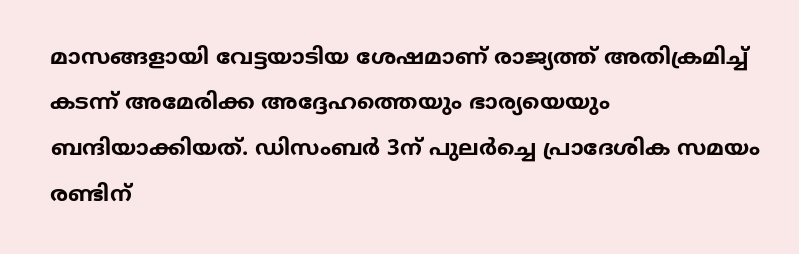മാസങ്ങളായി വേട്ടയാടിയ ശേഷമാണ് രാജ്യത്ത് അതിക്രമിച്ച്‌ കടന്ന് അമേരിക്ക അദ്ദേഹത്തെയും ഭാര്യയെയും ബന്ദിയാക്കിയത്. ഡിസംബർ 3ന് പുലര്‍ച്ചെ പ്രാദേശിക സമയം രണ്ടിന്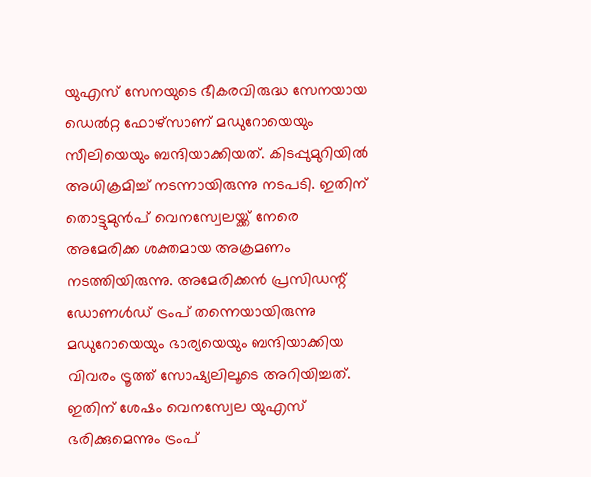യുഎസ് സേനയുടെ ഭീകരവിരുദ്ധ സേനയായ ഡെല്‍റ്റ ഫോഴ്‌സാണ് മഡുറോയെയും സീലിയെയും ബന്ദിയാക്കിയത്. കിടപ്പുമുറിയില്‍ അധിക്രമിച്ച്‌ നടന്നായിരുന്നു നടപടി. ഇതിന് തൊട്ടുമുന്‍പ് വെനസ്വേലയ്ക്ക് നേരെ അമേരിക്ക ശക്തമായ അക്രമണം നടത്തിയിരുന്നു. അമേരിക്കന്‍ പ്രസിഡന്റ് ഡോണള്‍ഡ് ട്രംപ് തന്നെയായിരുന്നു മഡുറോയെയും ഭാര്യയെയും ബന്ദിയാക്കിയ വിവരം ട്രൂത്ത് സോഷ്യലിലൂടെ അറിയിച്ചത്. ഇതിന് ശേഷം വെനസ്വേല യുഎസ് ഭരിക്കുമെന്നും ട്രംപ്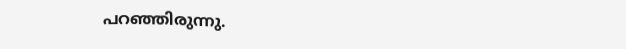പറഞ്ഞിരുന്നു.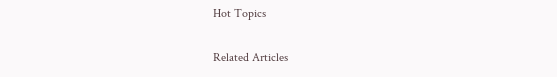Hot Topics

Related Articles